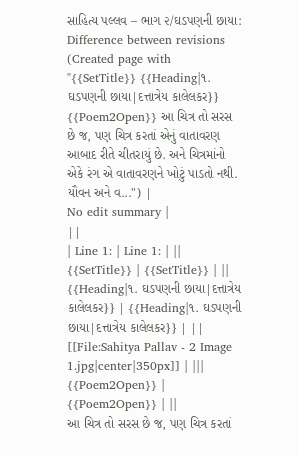સાહિત્ય પલ્લવ – ભાગ ૨/ઘડપણની છાયા: Difference between revisions
(Created page with "{{SetTitle}} {{Heading|૧. ઘડપણની છાયા|દત્તાત્રેય કાલેલકર}} {{Poem2Open}} આ ચિત્ર તો સરસ છે જ, પણ ચિત્ર કરતાં એનું વાતાવરણ આબાદ રીતે ચીતરાયું છે. અને ચિત્રમાંનો એકે રંગ એ વાતાવરણને ખોટું પાડતો નથી. યૌવન અને વ...") |
No edit summary |
||
| Line 1: | Line 1: | ||
{{SetTitle}} | {{SetTitle}} | ||
{{Heading|૧. ઘડપણની છાયા|દત્તાત્રેય કાલેલકર}} | {{Heading|૧. ઘડપણની છાયા|દત્તાત્રેય કાલેલકર}} | ||
[[File:Sahitya Pallav - 2 Image 1.jpg|center|350px]] | |||
{{Poem2Open}} | {{Poem2Open}} | ||
આ ચિત્ર તો સરસ છે જ, પણ ચિત્ર કરતાં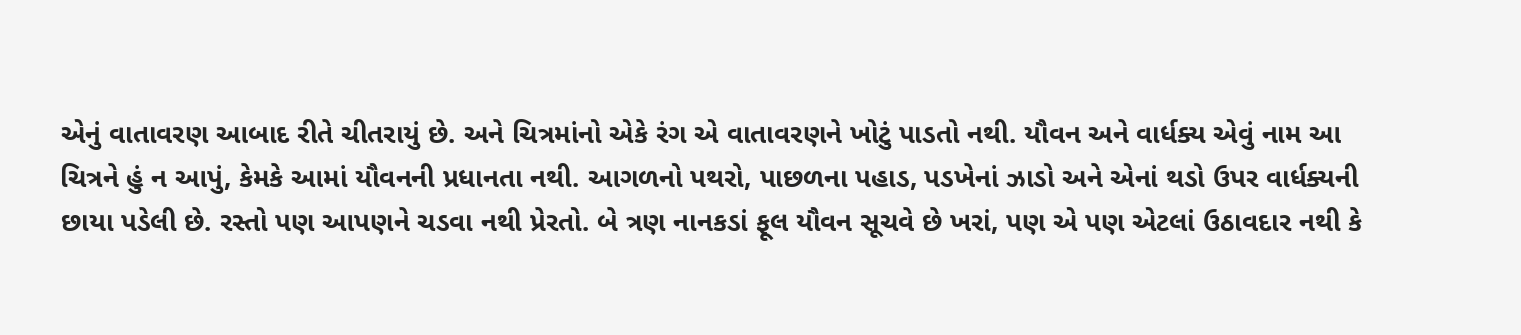એનું વાતાવરણ આબાદ રીતે ચીતરાયું છે. અને ચિત્રમાંનો એકે રંગ એ વાતાવરણને ખોટું પાડતો નથી. યૌવન અને વાર્ધક્ય એવું નામ આ ચિત્રને હું ન આપું, કેમકે આમાં યૌવનની પ્રધાનતા નથી. આગળનો પથરો, પાછળના પહાડ, પડખેનાં ઝાડો અને એનાં થડો ઉપર વાર્ધક્યની છાયા પડેલી છે. રસ્તો પણ આપણને ચડવા નથી પ્રેરતો. બે ત્રણ નાનકડાં ફૂલ યૌવન સૂચવે છે ખરાં, પણ એ પણ એટલાં ઉઠાવદાર નથી કે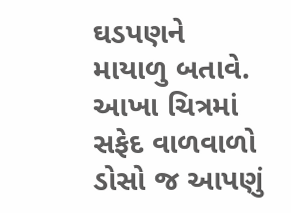ઘડપણને માયાળુ બતાવે. આખા ચિત્રમાં સફેદ વાળવાળો ડોસો જ આપણું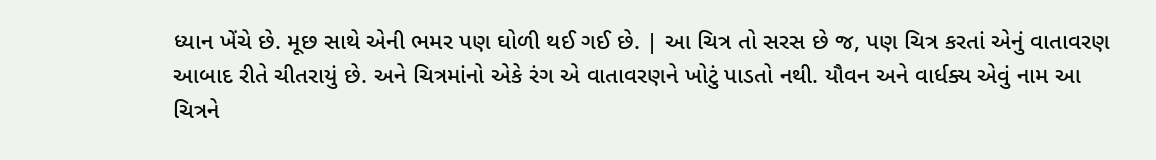ધ્યાન ખેંચે છે. મૂછ સાથે એની ભમર પણ ઘોળી થઈ ગઈ છે. | આ ચિત્ર તો સરસ છે જ, પણ ચિત્ર કરતાં એનું વાતાવરણ આબાદ રીતે ચીતરાયું છે. અને ચિત્રમાંનો એકે રંગ એ વાતાવરણને ખોટું પાડતો નથી. યૌવન અને વાર્ધક્ય એવું નામ આ ચિત્રને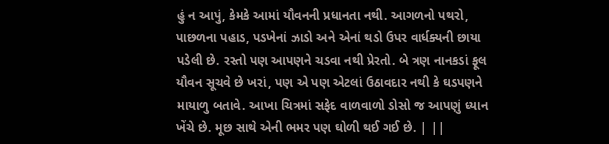હું ન આપું, કેમકે આમાં યૌવનની પ્રધાનતા નથી. આગળનો પથરો, પાછળના પહાડ, પડખેનાં ઝાડો અને એનાં થડો ઉપર વાર્ધક્યની છાયા પડેલી છે. રસ્તો પણ આપણને ચડવા નથી પ્રેરતો. બે ત્રણ નાનકડાં ફૂલ યૌવન સૂચવે છે ખરાં, પણ એ પણ એટલાં ઉઠાવદાર નથી કે ઘડપણને માયાળુ બતાવે. આખા ચિત્રમાં સફેદ વાળવાળો ડોસો જ આપણું ધ્યાન ખેંચે છે. મૂછ સાથે એની ભમર પણ ઘોળી થઈ ગઈ છે. | ||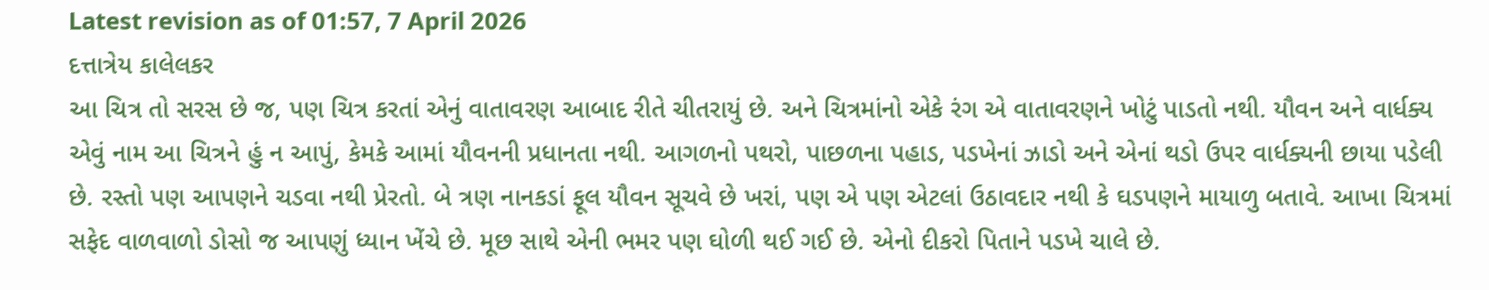Latest revision as of 01:57, 7 April 2026
દત્તાત્રેય કાલેલકર
આ ચિત્ર તો સરસ છે જ, પણ ચિત્ર કરતાં એનું વાતાવરણ આબાદ રીતે ચીતરાયું છે. અને ચિત્રમાંનો એકે રંગ એ વાતાવરણને ખોટું પાડતો નથી. યૌવન અને વાર્ધક્ય એવું નામ આ ચિત્રને હું ન આપું, કેમકે આમાં યૌવનની પ્રધાનતા નથી. આગળનો પથરો, પાછળના પહાડ, પડખેનાં ઝાડો અને એનાં થડો ઉપર વાર્ધક્યની છાયા પડેલી છે. રસ્તો પણ આપણને ચડવા નથી પ્રેરતો. બે ત્રણ નાનકડાં ફૂલ યૌવન સૂચવે છે ખરાં, પણ એ પણ એટલાં ઉઠાવદાર નથી કે ઘડપણને માયાળુ બતાવે. આખા ચિત્રમાં સફેદ વાળવાળો ડોસો જ આપણું ધ્યાન ખેંચે છે. મૂછ સાથે એની ભમર પણ ઘોળી થઈ ગઈ છે. એનો દીકરો પિતાને પડખે ચાલે છે.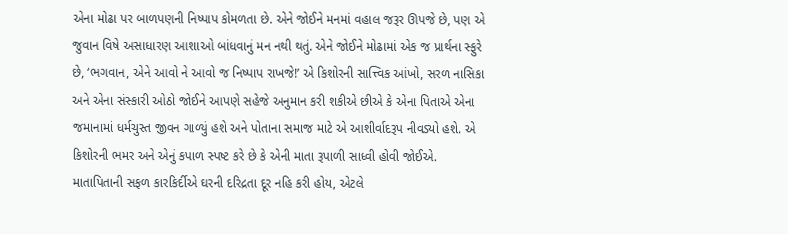એના મોઢા પર બાળપણની નિષ્પાપ કોમળતા છે. એને જોઈને મનમાં વહાલ જરૂર ઊપજે છે, પણ એ જુવાન વિષે અસાધારણ આશાઓ બાંધવાનું મન નથી થતું. એને જોઈને મોઢામાં એક જ પ્રાર્થના સ્ફુરે છે, ‘ભગવાન, એને આવો ને આવો જ નિષ્પાપ રાખજે!’ એ કિશોરની સાત્ત્વિક આંખો, સરળ નાસિકા અને એના સંસ્કારી ઓઠો જોઈને આપણે સહેજે અનુમાન કરી શકીએ છીએ કે એના પિતાએ એના જમાનામાં ધર્મચુસ્ત જીવન ગાળ્યું હશે અને પોતાના સમાજ માટે એ આશીર્વાદરૂપ નીવડ્યો હશે. એ કિશોરની ભમર અને એનું કપાળ સ્પષ્ટ કરે છે કે એની માતા રૂપાળી સાધ્વી હોવી જોઈએ. માતાપિતાની સફળ કારકિર્દીએ ઘરની દરિદ્રતા દૂર નહિ કરી હોય, એટલે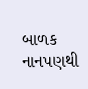બાળક નાનપણથી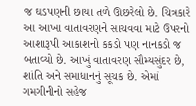જ ઘડપણની છાયા તળે ઊછરેલો છે. ચિત્રકારે આ આખા વાતાવરણને સાચવવા માટે ઉપરનો આશારૂપી આકાશનો કકડો પણ નાનકડો જ બતાવ્યો છે. આખું વાતાવરણ સૌમ્યસુંદર છે, શાંતિ અને સમાધાનનું સૂચક છે. એમાં ગમગીનીનો સહેજ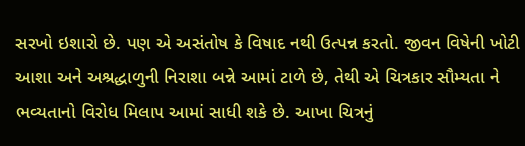સરખો ઇશારો છે. પણ એ અસંતોષ કે વિષાદ નથી ઉત્પન્ન કરતો. જીવન વિષેની ખોટી આશા અને અશ્રદ્ધાળુની નિરાશા બન્ને આમાં ટાળે છે, તેથી એ ચિત્રકાર સૌમ્યતા ને ભવ્યતાનો વિરોધ મિલાપ આમાં સાધી શકે છે. આખા ચિત્રનું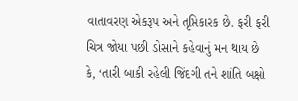વાતાવરણ એકરૂપ અને તૃપ્તિકારક છે. ફરી ફરી ચિત્ર જોયા પછી ડોસાને કહેવાનું મન થાય છે કે, ‘તારી બાકી રહેલી જિંદગી તને શાંતિ બક્ષો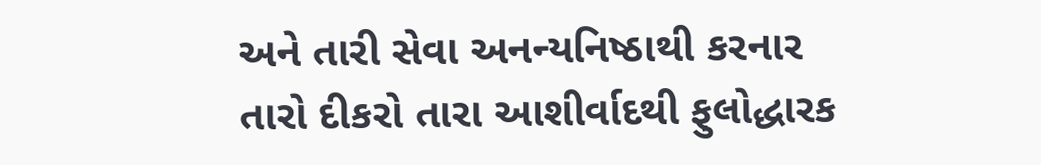અને તારી સેવા અનન્યનિષ્ઠાથી કરનાર તારો દીકરો તારા આશીર્વાદથી ફુલોદ્ધારક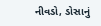નીવડો, ડોસાનું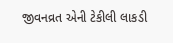જીવનવ્રત એની ટેકીલી લાકડી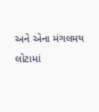અને એના મંગલમય લોટામાં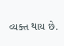વ્યક્ત થાય છે.